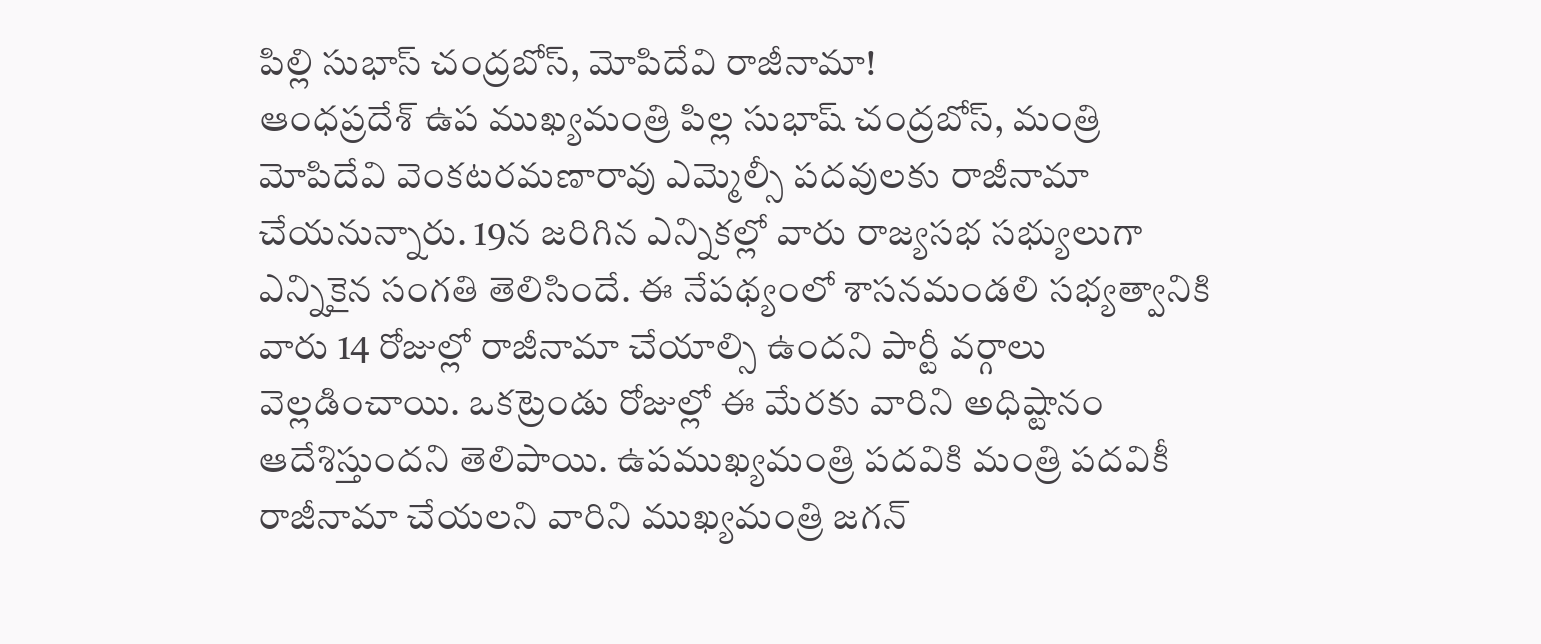పిల్లి సుభాస్ చంద్రబోస్, మోపిదేవి రాజీనామా!
ఆంధప్రదేశ్ ఉప ముఖ్యమంత్రి పిల్ల సుభాష్ చంద్రబోస్, మంత్రి మోపిదేవి వెంకటరమణారావు ఎమ్మెల్సీ పదవులకు రాజీనామా చేయనున్నారు. 19న జరిగిన ఎన్నికల్లో వారు రాజ్యసభ సభ్యులుగా ఎన్నికైన సంగతి తెలిసిందే. ఈ నేపథ్యంలో శాసనమండలి సభ్యత్వానికి వారు 14 రోజుల్లో రాజీనామా చేయాల్సి ఉందని పార్టీ వర్గాలు వెల్లడించాయి. ఒకట్రెండు రోజుల్లో ఈ మేరకు వారిని అధిష్టానం ఆదేశిస్తుందని తెలిపాయి. ఉపముఖ్యమంత్రి పదవికి మంత్రి పదవికీ రాజీనామా చేయలని వారిని ముఖ్యమంత్రి జగన్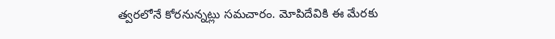త్వరలోనే కోరనున్నట్లు సమచారం. మోపిదేవికి ఈ మేరకు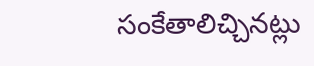సంకేతాలిచ్చినట్లు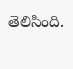తెలిసింది.